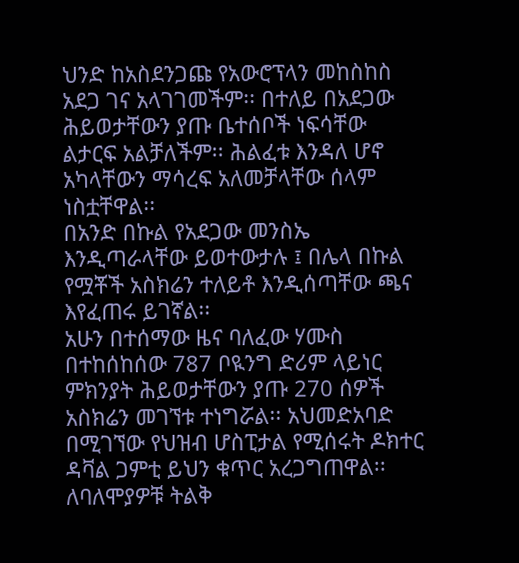ህንድ ከአስደንጋጩ የአውሮፕላን መከስከስ አደጋ ገና አላገገመችም፡፡ በተለይ በአደጋው ሕይወታቸውን ያጡ ቤተሰቦች ነፍሳቸው ልታርፍ አልቻለችም፡፡ ሕልፈቱ እንዳለ ሆኖ አካላቸውን ማሳረፍ አለመቻላቸው ሰላም ነስቷቸዋል፡፡
በአንድ በኩል የአደጋው መንስኤ እንዲጣራላቸው ይወተውታሉ ፤ በሌላ በኩል የሟቾች አስክሬን ተለይቶ እንዲሰጣቸው ጫና እየፈጠሩ ይገኛል፡፡
አሁን በተሰማው ዜና ባለፈው ሃሙስ በተከሰከሰው 787 ቦዪንግ ድሪም ላይነር ምክንያት ሕይወታቸውን ያጡ 270 ሰዎች አስክሬን መገኘቱ ተነግሯል፡፡ አህመድአባድ በሚገኘው የህዝብ ሆስፒታል የሚሰሩት ዶክተር ዳቫል ጋምቲ ይህን ቁጥር አረጋግጠዋል፡፡ ለባለሞያዎቹ ትልቅ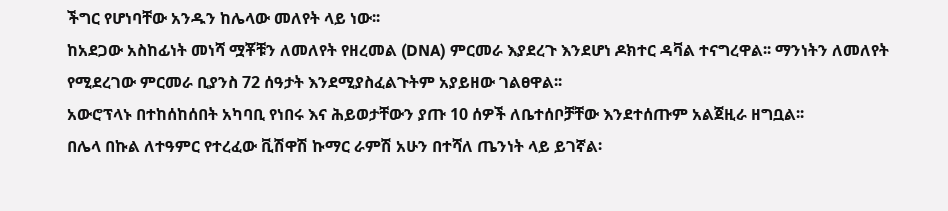ችግር የሆነባቸው አንዱን ከሌላው መለየት ላይ ነው፡፡
ከአደጋው አስከፊነት መነሻ ሟቾቹን ለመለየት የዘረመል (DNA) ምርመራ እያደረጉ እንደሆነ ዶክተር ዳቫል ተናግረዋል፡፡ ማንነትን ለመለየት የሚደረገው ምርመራ ቢያንስ 72 ሰዓታት እንደሚያስፈልጉትም አያይዘው ገልፀዋል፡፡
አውሮፕላኑ በተከሰከሰበት አካባቢ የነበሩ እና ሕይወታቸውን ያጡ 10 ሰዎች ለቤተሰቦቻቸው እንደተሰጡም አልጀዚራ ዘግቧል፡፡
በሌላ በኩል ለተዓምር የተረፈው ቪሽዋሽ ኩማር ራምሽ አሁን በተሻለ ጤንነት ላይ ይገኛል፡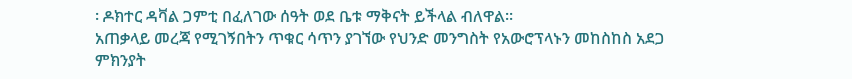፡ ዶክተር ዳቫል ጋምቲ በፈለገው ሰዓት ወደ ቤቱ ማቅናት ይችላል ብለዋል፡፡
አጠቃላይ መረጃ የሚገኝበትን ጥቁር ሳጥን ያገኘው የህንድ መንግስት የአውሮፕላኑን መከስከስ አደጋ ምክንያት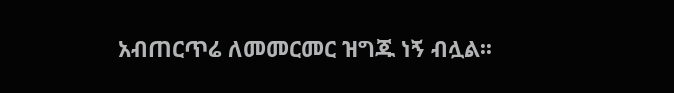አብጠርጥሬ ለመመርመር ዝግጁ ነኝ ብሏል፡፡